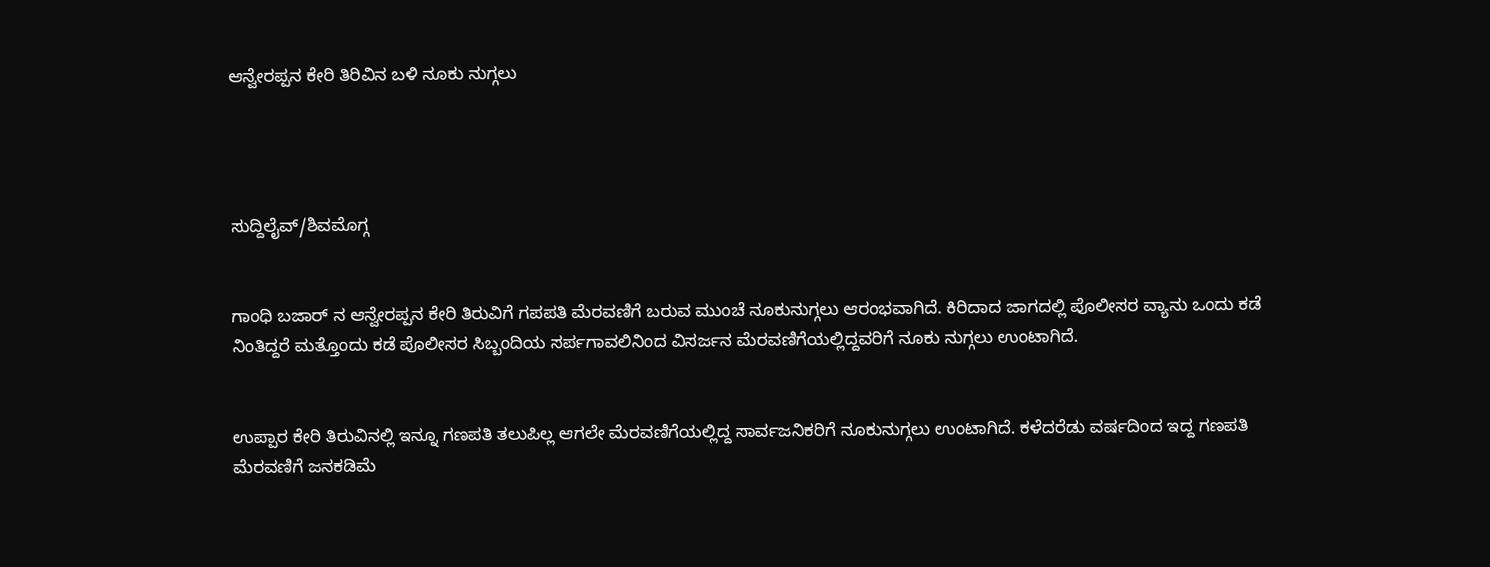ಆನ್ವೇರಪ್ಪನ ಕೇರಿ ತಿರಿವಿನ ಬಳಿ ನೂಕು ನುಗ್ಗಲು




ಸುದ್ದಿಲೈವ್/ಶಿವಮೊಗ್ಗ


ಗಾಂಧಿ ಬಜಾರ್ ನ ಆನ್ವೇರಪ್ಪನ ಕೇರಿ ತಿರುವಿಗೆ ಗಪಪತಿ ಮೆರವಣಿಗೆ ಬರುವ ಮುಂಚೆ ನೂಕುನುಗ್ಗಲು ಆರಂಭವಾಗಿದೆ. ಕಿರಿದಾದ ಜಾಗದಲ್ಲಿ ಪೊಲೀಸರ ವ್ಯಾನು ಒಂದು ಕಡೆ ನಿಂತಿದ್ದರೆ ಮತ್ತೊಂದು ಕಡೆ ಪೊಲೀಸರ ಸಿಬ್ಬಂದಿಯ ಸರ್ಪಗಾವಲಿನಿಂದ ವಿಸರ್ಜನ ಮೆರವಣಿಗೆಯಲ್ಲಿದ್ದವರಿಗೆ ನೂಕು ನುಗ್ಗಲು ಉಂಟಾಗಿದೆ.


ಉಪ್ಪಾರ ಕೇರಿ ತಿರುವಿನಲ್ಲಿ ಇನ್ನೂ ಗಣಪತಿ ತಲುಪಿಲ್ಲ ಆಗಲೇ ಮೆರವಣಿಗೆಯಲ್ಲಿದ್ದ ಸಾರ್ವಜನಿಕರಿಗೆ ನೂಕುನುಗ್ಗಲು ಉಂಟಾಗಿದೆ. ಕಳೆದರೆಡು ವರ್ಷದಿಂದ ಇದ್ದ ಗಣಪತಿ ಮೆರವಣಿಗೆ ಜನಕಡಿಮೆ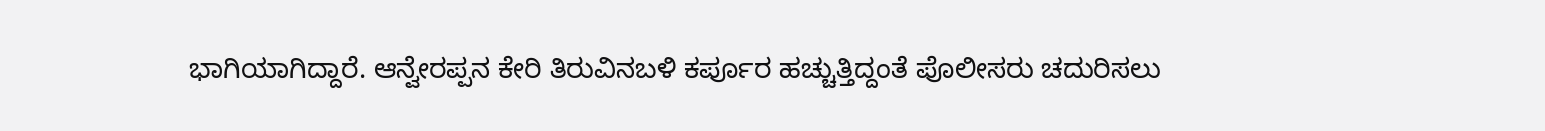ಭಾಗಿಯಾಗಿದ್ದಾರೆ. ಆನ್ವೇರಪ್ಪನ‌ ಕೇರಿ ತಿರುವಿನ‌ಬಳಿ ಕರ್ಪೂರ ಹಚ್ಚುತ್ತಿದ್ದಂತೆ ಪೊಲೀಸರು ಚದುರಿಸಲು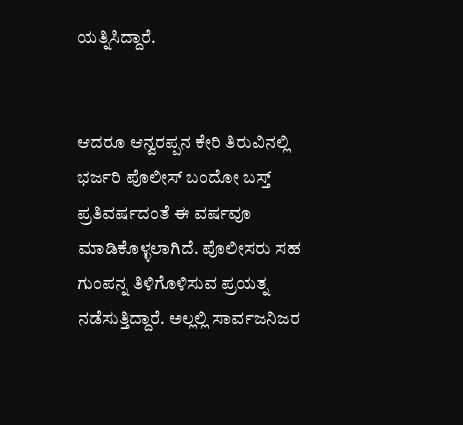ಯತ್ನಿಸಿದ್ದಾರೆ.


ಆದರೂ ಆನ್ವರಪ್ಪನ ಕೇರಿ ತಿರುವಿನಲ್ಲಿ ಭರ್ಜರಿ ಪೊಲೀಸ್ ಬಂದೋ ಬಸ್ತ್ ಪ್ರತಿವರ್ಷದಂತೆ ಈ ವರ್ಷವೂ ಮಾಡಿಕೊಳ್ಳಲಾಗಿದೆ. ಪೊಲೀಸರು ಸಹ ಗುಂಪನ್ನ ತಿಳಿಗೊಳಿಸುವ ಪ್ರಯತ್ನ ನಡೆಸುತ್ತಿದ್ದಾರೆ. ಅಲ್ಲಲ್ಲಿ ಸಾರ್ವಜನಿಜರ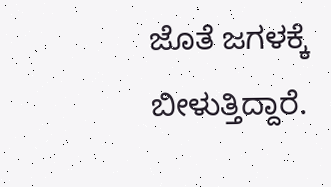ಜೊತೆ ಜಗಳಕ್ಕೆ ಬೀಳುತ್ತಿದ್ದಾರೆ.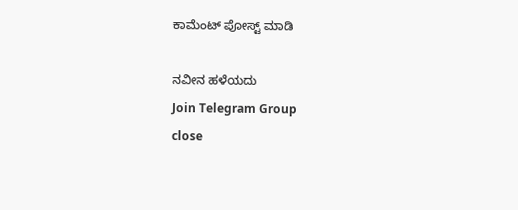ಕಾಮೆಂಟ್‌‌ ಪೋಸ್ಟ್‌ ಮಾಡಿ

ನವೀನ ಹಳೆಯದು
Join Telegram Group
close